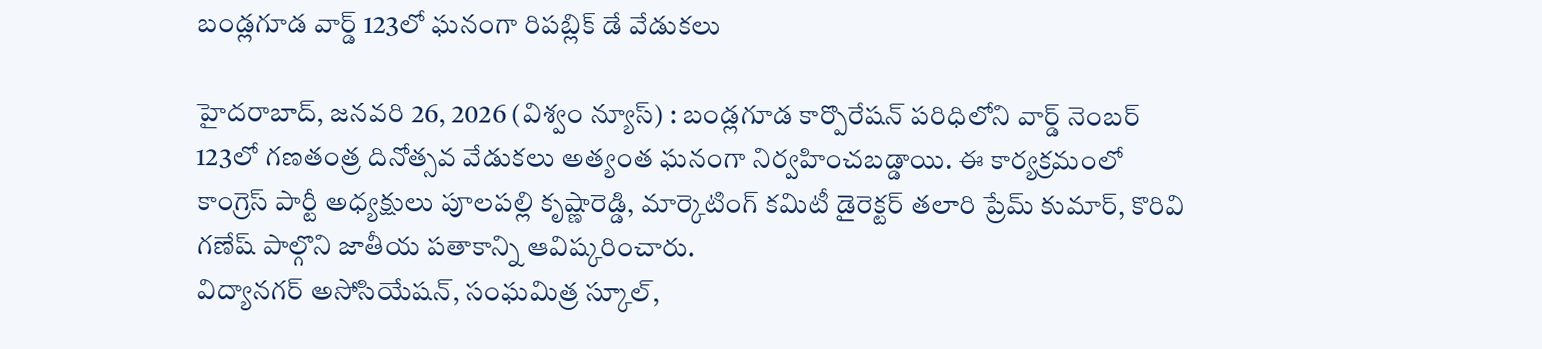బండ్లగూడ వార్డ్ 123లో ఘనంగా రిపబ్లిక్ డే వేడుకలు

హైదరాబాద్, జనవరి 26, 2026 (విశ్వం న్యూస్) : బండ్లగూడ కార్పొరేషన్ పరిధిలోని వార్డ్ నెంబర్ 123లో గణతంత్ర దినోత్సవ వేడుకలు అత్యంత ఘనంగా నిర్వహించబడ్డాయి. ఈ కార్యక్రమంలో కాంగ్రెస్ పార్టీ అధ్యక్షులు పూలపల్లి కృష్ణారెడ్డి, మార్కెటింగ్ కమిటీ డైరెక్టర్ తలారి ప్రేమ్ కుమార్, కొరివి గణేష్ పాల్గొని జాతీయ పతాకాన్ని ఆవిష్కరించారు.
విద్యానగర్ అసోసియేషన్, సంఘమిత్ర స్కూల్,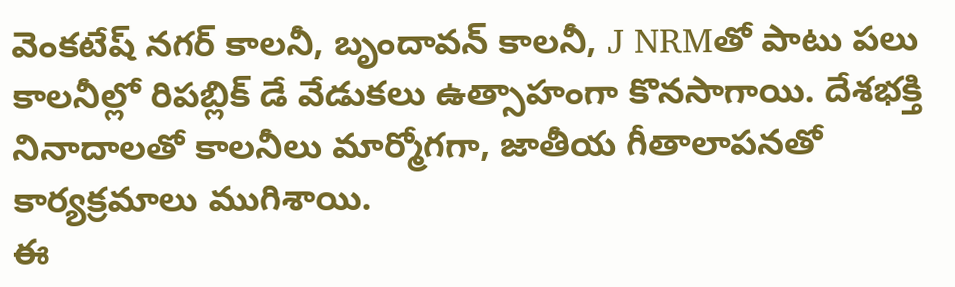వెంకటేష్ నగర్ కాలనీ, బృందావన్ కాలనీ, J NRMతో పాటు పలు కాలనీల్లో రిపబ్లిక్ డే వేడుకలు ఉత్సాహంగా కొనసాగాయి. దేశభక్తి నినాదాలతో కాలనీలు మార్మోగగా, జాతీయ గీతాలాపనతో కార్యక్రమాలు ముగిశాయి.
ఈ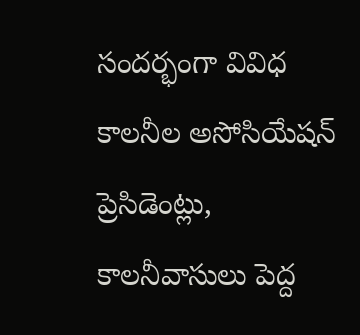సందర్భంగా వివిధ కాలనీల అసోసియేషన్ ప్రెసిడెంట్లు, కాలనీవాసులు పెద్ద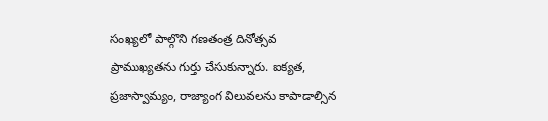సంఖ్యలో పాల్గొని గణతంత్ర దినోత్సవ ప్రాముఖ్యతను గుర్తు చేసుకున్నారు. ఐక్యత, ప్రజాస్వామ్యం, రాజ్యాంగ విలువలను కాపాడాల్సిన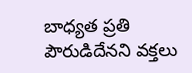బాధ్యత ప్రతి పౌరుడిదేనని వక్తలు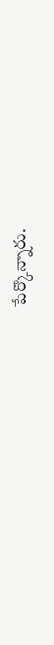పేర్కొన్నారు.